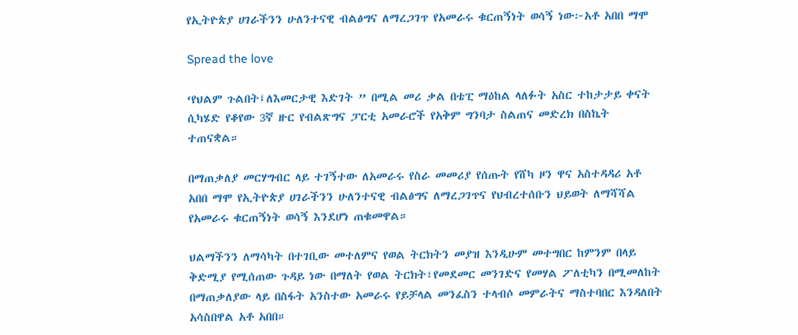የኢትዮጵያ ሀገራችንን ሁለንተናዊ ብልፅግና ለማረጋገጥ የአመራሩ ቁርጠኝነት ወሳኝ ነው፦አቶ አበበ ማሞ

Spread the love

‘የህልም ጉልበት፤ለእመርታዊ እድገት ” በሚል መሪ ቃል በቴፒ ማዕከል ላለፉት አስር ተከታታይ ቀናት ሲካሄድ የቆየው 3ኛ ዙር የብልጽግና ፓርቲ አመራሮች የአቅም ግንባታ ስልጠና መድረክ በስኬት ተጠናቋል።

በማጠቃለያ መርሃግብር ላይ ተገኝተው ለአመራሩ የስራ መመሪያ የሰጡት የሸካ ዞን ዋና አስተዳዳሪ አቶ አበበ ማሞ የኢትዮጵያ ሀገራችንን ሁለንተናዊ ብልፅግና ለማረጋገጥና የህብረተሰቡን ህይወት ለማሻሻል የአመራሩ ቁርጠኝነት ወሳኝ እንደሆነ ጠቁመዋል።

ህልማችንን ለማሳካት በተገቢው መተለምና የወል ትርክትን መያዝ እንዲሁም መተግበር ከምንም በላይ ቅድሚያ የሚሰጠው ጉዳይ ነው በማለት የወል ትርክት፣የመደመር መንገድና የመሃል ፖለቲካን በሚመለከት በማጠቃለያው ላይ በስፋት አንስተው አመራሩ የይቻላል መንፈስን ተላብሶ መምራትና ማስተባበር እንዳለበት አሳስበዋል አቶ አበበ።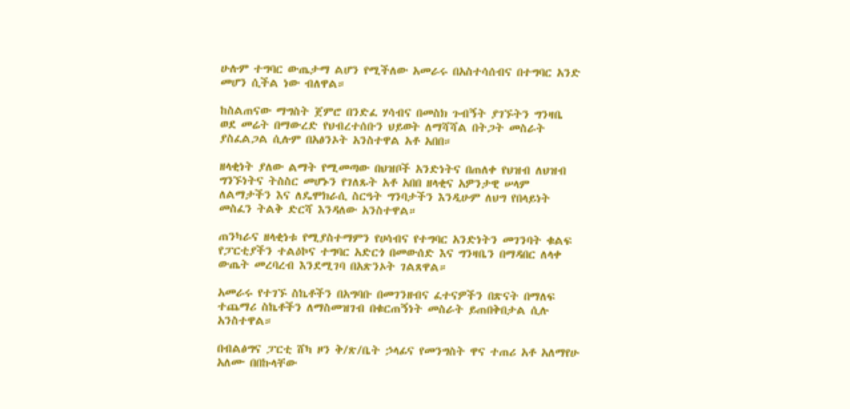ሁሉም ተግባር ውጤታማ ልሆን የሚችለው አመራሩ በአስተሳሰብና በተግባር አንድ መሆን ሲችል ነው ብለዋል።

ከስልጠናው ማግስት ጀምሮ በንድፈ ሃሳብና በመስክ ጉብኝት ያገኙትን ግንዛቤ ወደ መሬት በማውረድ የህብረተሰቡን ህይወት ለማሻሻል በትጋት መስራት ያስፈልጋል ሲሉም በአፅንኦት አንስተዋል አቶ አበበ።

ዘላቂነት ያለው ልማት የሚመጣው በህዝቦች አንድነትና በጠለቀ የህዝብ ለህዝብ ግንኙነትና ትስስር መሆኑን የገለጹት አቶ አበበ ዘላቂና አዎንታዊ ሠላም ለልማታችን እና ለዴሞክራሲ ስርዓት ግንባታችን እንዲሁም ለህግ የበላይነት መስፈን ትልቅ ድርሻ እንዳለው አንስተዋል።

ጠንካራና ዘላቂነቱ የሚያስተማምን የሀሳብና የተግባር አንድነትን መገንባት ቁልፍ የፓርቲያችን ተልዕኮና ተግባር አድርጎ በመውሰድ እና ግንዛቤን በማዳበር ለላቀ ውጤት መረባረብ እንደሚገባ በአጽንኦት ገልጸዋል።

አመራሩ የተገኙ ስኬቶችን በአግባቡ በመገንዘብና ፈተናዎችን በጽናት በማለፍ ተጨማሪ ስኬቶችን ለማስመዝገብ በቁርጠኝነት መስራት ይጠበቅበታል ሲሉ አንስተዋል።

በብልፅግና ፓርቲ ሸካ ዞን ቅ/ጽ/ቤት ኃላፊና የመንግስት ዋና ተጠሪ አቶ አለማየሁ አለሙ በበኩላቸው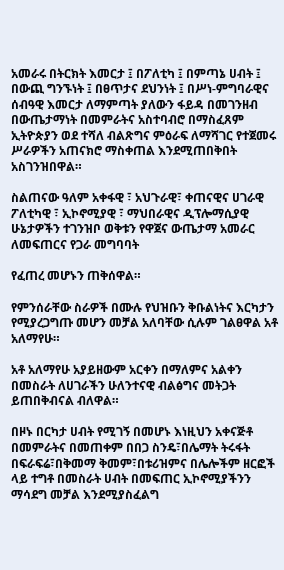አመራሩ በትርክት እመርታ ፤ በፖለቲካ ፤ በምጣኔ ሀብት ፤ በውጪ ግንኙነት ፤ በፀጥታና ደህንነት ፤ በሥነ-ምግባራዊና ሰብዓዊ እመርታ ለማምጣት ያለውን ፋይዳ በመገንዘብ በውጤታማነት በመምራትና አስተባብሮ በማስፈጸም ኢትዮጵያን ወደ ተሻለ ብልጽግና ምዕራፍ ለማሻገር የተጀመሩ ሥራዎችን አጠናክሮ ማስቀጠል እንደሚጠበቅበት አስገንዝበዋል።

ስልጠናው ዓለም አቀፋዊ ፣ አህጉራዊ፣ ቀጠናዊና ሀገራዊ ፖለቲካዊ ፣ ኢኮኖሚያዊ ፣ ማህበራዊና ዲፕሎማሲያዊ ሁኔታዎችን ተገንዝቦ ወቅቱን የዋጀና ውጤታማ አመራር ለመፍጠርና የጋራ መግባባት

የፈጠረ መሆኑን ጠቅሰዋል።

የምንሰራቸው ስራዎች በሙሉ የህዝቡን ቅቡልነትና እርካታን የሚያረጋግጡ መሆን መቻል አለባቸው ሲሉም ገልፀዋል አቶ አለማየሁ።

አቶ አለማየሁ አያይዘውም አርቀን በማለምና አልቀን በመስራት ለሀገራችን ሁለንተናዊ ብልፅግና መትጋት ይጠበቅብናል ብለዋል።

በዞኑ በርካታ ሀብት የሚገኝ በመሆኑ እነዚህን አቀናጅቶ በመምራትና በመጠቀም በበጋ ስንዴ፣በሌማት ትሩፋት በፍራፍሬ፣በቅመማ ቅመም፣በቱሪዝምና በሌሎችም ዘርፎች ላይ ተግቶ በመስራት ሀብት በመፍጠር ኢኮኖሚያችንን ማሳደግ መቻል እንደሚያስፈልግ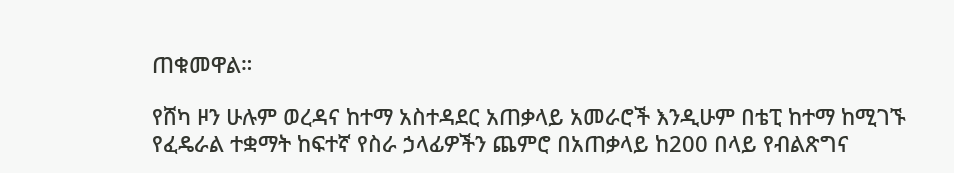ጠቁመዋል።

የሸካ ዞን ሁሉም ወረዳና ከተማ አስተዳደር አጠቃላይ አመራሮች እንዲሁም በቴፒ ከተማ ከሚገኙ የፈዴራል ተቋማት ከፍተኛ የስራ ኃላፊዎችን ጨምሮ በአጠቃላይ ከ200 በላይ የብልጽግና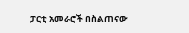ፓርቲ አመራሮች በስልጠናው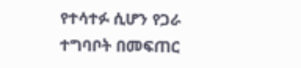የተሳተፉ ሲሆን የጋራ ተግባቦት በመፍጠር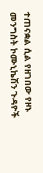ተጠናቋል ሲል የዘገበው የዞኑ መንግስት ኮሙኒኬሽን ጉዳዮች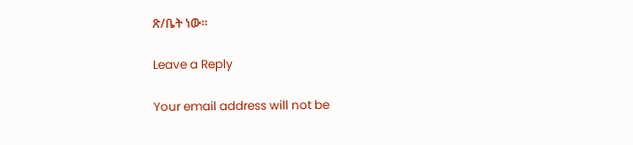ጽ/ቤት ነው።

Leave a Reply

Your email address will not be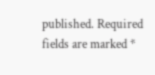published. Required fields are marked *